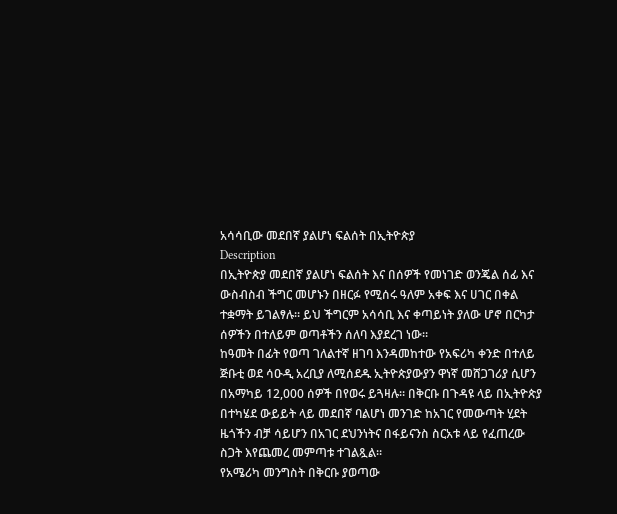አሳሳቢው መደበኛ ያልሆነ ፍልሰት በኢትዮጵያ
Description
በኢትዮጵያ መደበኛ ያልሆነ ፍልሰት እና በሰዎች የመነገድ ወንጄል ሰፊ እና ውስብስብ ችግር መሆኑን በዘርፉ የሚሰሩ ዓለም አቀፍ እና ሀገር በቀል ተቋማት ይገልፃሉ። ይህ ችግርም አሳሳቢ እና ቀጣይነት ያለው ሆኖ በርካታ ሰዎችን በተለይም ወጣቶችን ሰለባ እያደረገ ነው።
ከዓመት በፊት የወጣ ገለልተኛ ዘገባ እንዳመከተው የአፍሪካ ቀንድ በተለይ ጅቡቲ ወደ ሳዑዲ አረቢያ ለሚሰደዱ ኢትዮጵያውያን ዋነኛ መሸጋገሪያ ሲሆን በአማካይ 12,000 ሰዎች በየወሩ ይጓዛሉ። በቅርቡ በጉዳዩ ላይ በኢትዮጵያ በተካሄደ ውይይት ላይ መደበኛ ባልሆነ መንገድ ከአገር የመውጣት ሂደት ዜጎችን ብቻ ሳይሆን በአገር ደህንነትና በፋይናንስ ስርአቱ ላይ የፈጠረው ስጋት እየጨመረ መምጣቱ ተገልጿል።
የአሜሪካ መንግስት በቅርቡ ያወጣው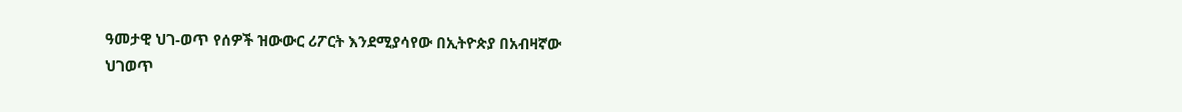ዓመታዊ ህገ-ወጥ የሰዎች ዝውውር ሪፖርት እንደሚያሳየው በኢትዮጵያ በአብዛኛው ህገወጥ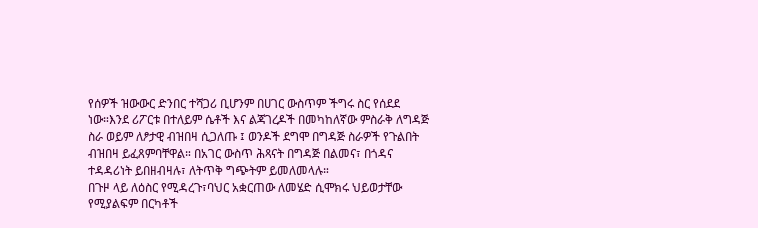የሰዎች ዝውውር ድንበር ተሻጋሪ ቢሆንም በሀገር ውስጥም ችግሩ ስር የሰደደ ነው።እንደ ሪፖርቱ በተለይም ሴቶች እና ልጃገረዶች በመካከለኛው ምስራቅ ለግዳጅ ስራ ወይም ለፆታዊ ብዝበዛ ሲጋለጡ ፤ ወንዶች ደግሞ በግዳጅ ስራዎች የጉልበት ብዝበዛ ይፈጸምባቸዋል። በአገር ውስጥ ሕጻናት በግዳጅ በልመና፣ በጎዳና ተዳዳሪነት ይበዘብዛሉ፣ ለትጥቅ ግጭትም ይመለመላሉ።
በጉዞ ላይ ለዕስር የሚዳረጉ፣ባህር አቋርጠው ለመሄድ ሲሞክሩ ህይወታቸው የሚያልፍም በርካቶች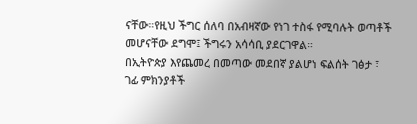ናቸው።የዚህ ችግር ሰለባ በአብዛኛው የነገ ተስፋ የሚባሉት ወጣቶች መሆናቸው ደግሞ፤ ችግሩን አሳሳቢ ያደርገዋል።
በኢትዮጵያ እየጨመረ በመጣው መደበኛ ያልሆነ ፍልሰት ገፅታ ፣ ገፊ ምክንያቶች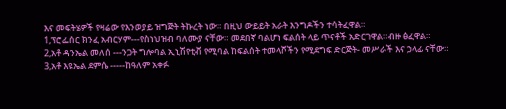እና መፍትሄዎች የዛሬው የእንወያይ ዝግጅት ትኩረት ነው። በዚህ ውይይት አራት እንግዶችን ተሳትፈዋል።
1,ፕሮፌሰር ክንፈ አብርሃም---የስነህዝብ ባለሙያ ናቸው። መደበኛ ባልሆነ ፍልሰት ላይ ጥናቶች አድርገዋል።ብዙ ፅፈዋል።
2,አቶ ዳንኤል መለሰ ---ንጋት ግሎባል ኢኒሽየቲቭ የሚባል ከፍልሰት ተመላሾችን የሚደግፍ ድርጅት- መሥራች እና ኃላፊ ናቸው።
3,አቶ እዩኤል ደምሴ -----ከዓለም አቀፉ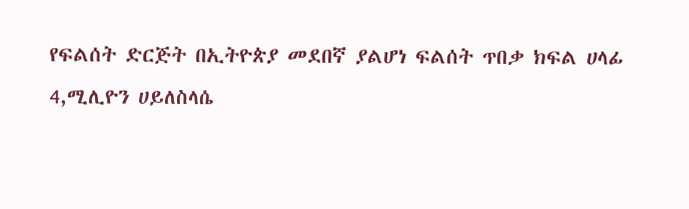የፍልሰት ድርጅት በኢትዮጵያ መደበኛ ያልሆነ ፍልሰት ጥበቃ ክፍል ሀላፊ
4,ሚሊዮን ሀይለስላሴ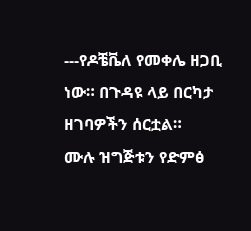---የዶቼቬለ የመቀሌ ዘጋቢ ነው። በጉዳዩ ላይ በርካታ ዘገባዎችን ሰርቷል።
ሙሉ ዝግጅቱን የድምፅ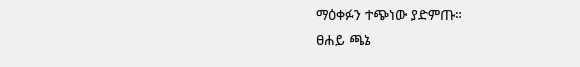ማዕቀፉን ተጭነው ያድምጡ።
ፀሐይ ጫኔ